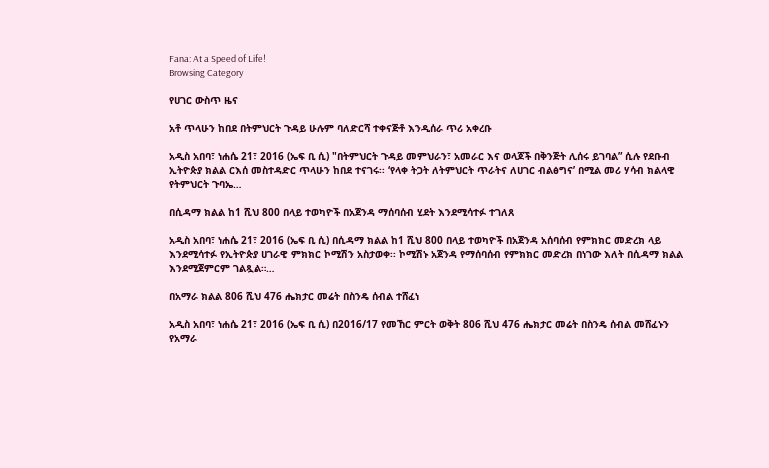Fana: At a Speed of Life!
Browsing Category

የሀገር ውስጥ ዜና

አቶ ጥላሁን ከበደ በትምህርት ጉዳይ ሁሉም ባለድርሻ ተቀናጅቶ እንዲሰራ ጥሪ አቀረቡ

አዲስ አበባ፣ ነሐሴ 21፣ 2016 (ኤፍ ቢ ሲ) "በትምህርት ጉዳይ መምህራን፣ አመራር እና ወላጆች በቅንጅት ሊሰሩ ይገባል” ሲሉ የደቡብ ኢትዮጵያ ክልል ርእሰ መስተዳድር ጥላሁን ከበደ ተናገሩ፡፡ ‘የላቀ ትጋት ለትምህርት ጥራትና ለሀገር ብልፅግና’ በሚል መሪ ሃሳብ ክልላዊ የትምህርት ጉባኤ…

በሲዳማ ክልል ከ1 ሺህ 800 በላይ ተወካዮች በአጀንዳ ማሰባሰብ ሂደት እንደሚሳተፉ ተገለጸ

አዲስ አበባ፣ ነሐሴ 21፣ 2016 (ኤፍ ቢ ሲ) በሲዳማ ክልል ከ1 ሺህ 800 በላይ ተወካዮች በአጀንዳ አሰባሰብ የምክክር መድረክ ላይ እንደሚሳተፉ የኢትዮጵያ ሀገራዊ ምክክር ኮሚሽን አስታወቀ፡፡ ኮሚሽኑ አጀንዳ የማሰባሰብ የምክክር መድረክ በነገው እለት በሲዳማ ክልል እንደሚጀምርም ገልጿል።…

በአማራ ክልል 806 ሺህ 476 ሔክታር መሬት በስንዴ ሰብል ተሸፈነ

አዲስ አበባ፣ ነሐሴ 21፣ 2016 (ኤፍ ቢ ሲ) በ2016/17 የመኸር ምርት ወቅት 806 ሺህ 476 ሔክታር መሬት በስንዴ ሰብል መሸፈኑን የአማራ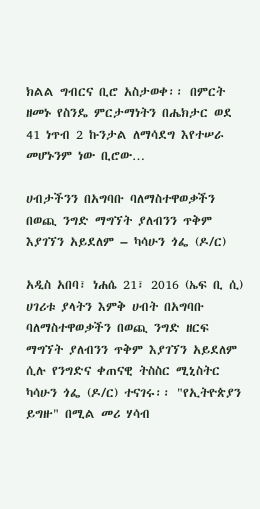ክልል ግብርና ቢሮ አስታወቀ፡፡ በምርት ዘመኑ የስንዴ ምርታማነትን በሔክታር ወደ 41 ነጥብ 2 ኩንታል ለማሳደግ እየተሠራ መሆኑንም ነው ቢሮው…

ሀብታችንን በአግባቡ ባለማስተዋወቃችን በወጪ ንግድ ማግኘት ያለብንን ጥቅም እያገኘን አይደለም – ካሳሁን ጎፌ (ዶ/ር)

አዲስ አበባ፣ ነሐሴ 21፣ 2016 (ኤፍ ቢ ሲ) ሀገሪቱ ያላትን እምቅ ሀብት በአግባቡ ባለማስተዋወቃችን በወጪ ንግድ ዘርፍ ማግኘት ያለብንን ጥቅም እያገኘን አይደለም ሲሉ የንግድና ቀጠናዊ ትስስር ሚኒስትር ካሳሁን ጎፌ (ዶ/ር) ተናገሩ፡፡ "የኢትዮጵያን ይግዙ" በሚል መሪ ሃሳብ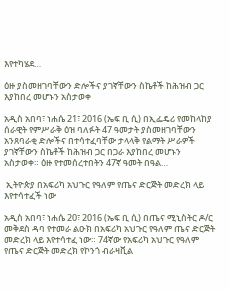እየተካሄደ…

ዕዙ ያስመዘገባቸውን ድሎችና ያገኛቸውን ስኬቶች ከሕዝብ ጋር እያከበረ መሆኑን አስታወቀ

አዲስ አበባ፣ ነሐሴ 21፣ 2016 (ኤፍ ቢ ሲ) በኢፌዴሪ የመከላከያ ሰራዊት የምሥራቅ ዕዝ ባለፉት 47 ዓመታት ያስመዘገባቸውን አንጸባራቂ ድሎችና በተሳተፈባቸው ታላላቅ የልማት ሥራዎች ያገኛቸውን ስኬቶች ከሕዝብ ጋር በጋራ እያከበረ መሆኑን አስታወቀ። ዕዙ የተመሰረተበትን 47ኛ ዓመት በዓል…

 ኢትዮጵያ በአፍሪካ አህጉር የዓለም የጤና ድርጅት መድረክ ላይ እየተሳተፈች ነው

አዲስ አበባ፣ ነሐሴ 20፣ 2016 (ኤፍ ቢ ሲ) በጤና ሚኒስትር ዶ/ር መቅደስ ዳባ የተመራ ልዑክ በአፍሪካ አህጉር የዓለም ጤና ድርጅት መድረክ ላይ እየተሳተፈ ነው። 74ኛው የአፍሪካ አህጉር የዓለም የጤና ድርጅት መድረክ የኮንጎ ብራዛቪል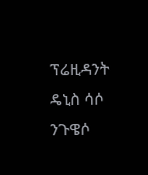ፕሬዚዳንት ዴኒስ ሳሶ ንጉዌሶ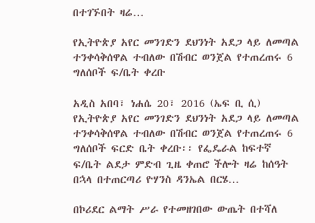በተገኙበት ዛሬ…

የኢትዮጵያ አየር መንገድን ደህንነት አደጋ ላይ ለመጣል ተንቀሳቅሰዋል ተብለው በሽብር ወንጀል የተጠረጠሩ 6 ግለሰቦች ፍ/ቤት ቀረቡ

አዲስ አበባ፣ ነሐሴ 20፣ 2016 (ኤፍ ቢ ሲ) የኢትዮጵያ አየር መንገድን ደህንነት አደጋ ላይ ለመጣል ተንቀሳቅሰዋል ተብለው በሽብር ወንጀል የተጠረጠሩ 6 ግለሰቦች ፍርድ ቤት ቀረቡ፡፡ የፌዴራል ከፍተኛ ፍ/ቤት ልደታ ምድብ ጊዜ ቀጠሮ ችሎት ዛሬ ከሰዓት በኋላ በተጠርጣሪ ዮሃንስ ዳንኤል በርሄ…

በኮሪደር ልማት ሥራ የተመዘገበው ውጤት በተሻለ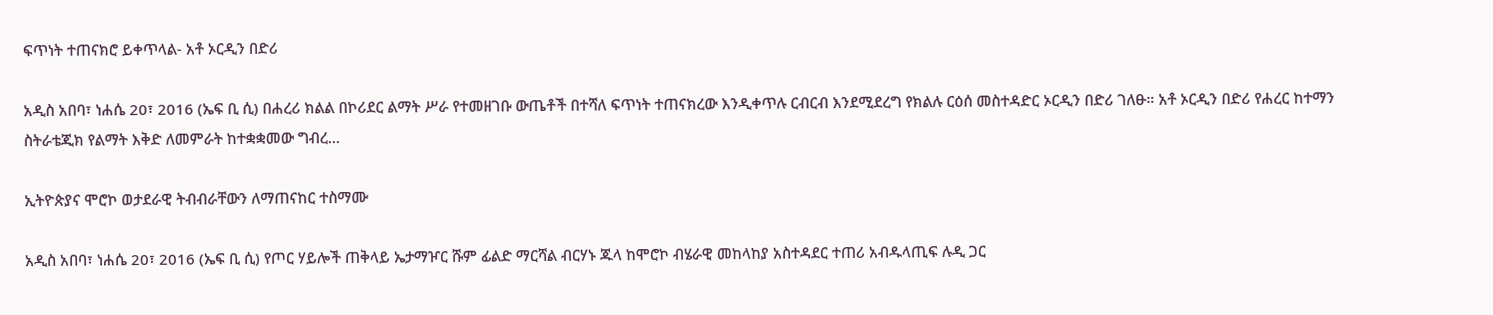ፍጥነት ተጠናክሮ ይቀጥላል- አቶ ኦርዲን በድሪ

አዲስ አበባ፣ ነሐሴ 20፣ 2016 (ኤፍ ቢ ሲ) በሐረሪ ክልል በኮሪደር ልማት ሥራ የተመዘገቡ ውጤቶች በተሻለ ፍጥነት ተጠናክረው እንዲቀጥሉ ርብርብ እንደሚደረግ የክልሉ ርዕሰ መስተዳድር ኦርዲን በድሪ ገለፁ። አቶ ኦርዲን በድሪ የሐረር ከተማን ስትራቴጂክ የልማት እቅድ ለመምራት ከተቋቋመው ግብረ…

ኢትዮጵያና ሞሮኮ ወታደራዊ ትብብራቸውን ለማጠናከር ተስማሙ

አዲስ አበባ፣ ነሐሴ 20፣ 2016 (ኤፍ ቢ ሲ) የጦር ሃይሎች ጠቅላይ ኤታማዦር ሹም ፊልድ ማርሻል ብርሃኑ ጁላ ከሞሮኮ ብሄራዊ መከላከያ አስተዳደር ተጠሪ አብዱላጢፍ ሉዲ ጋር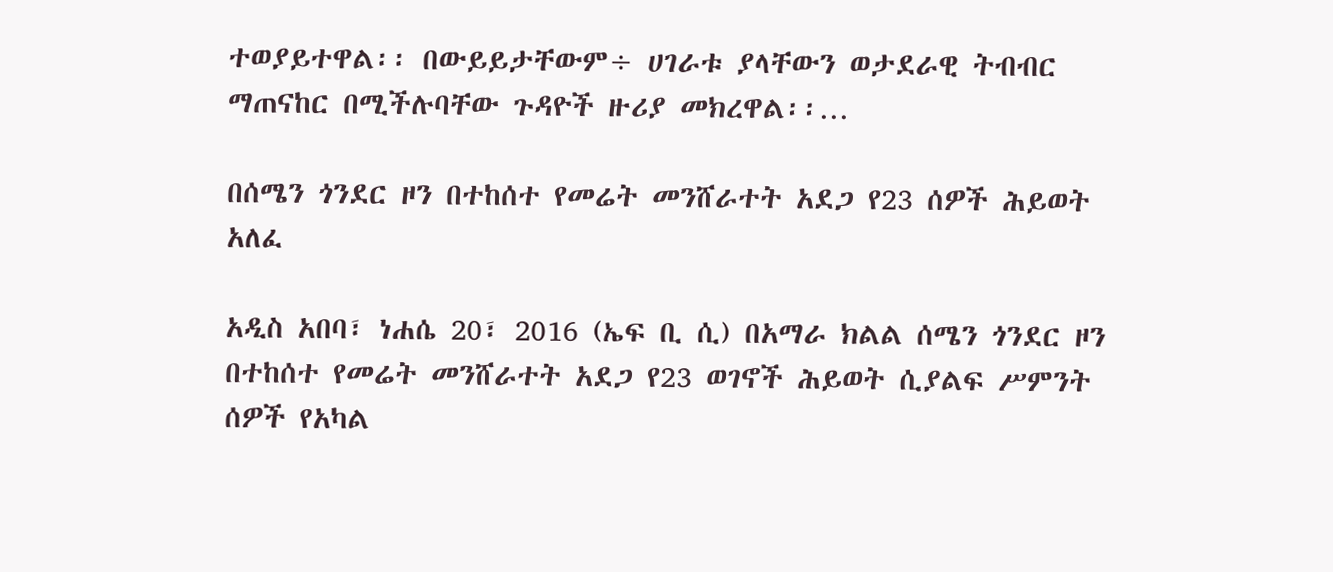ተወያይተዋል፡፡ በውይይታቸውም÷ ሀገራቱ ያላቸውን ወታደራዊ ትብብር ማጠናከር በሚችሉባቸው ጉዳዮች ዙሪያ መክረዋል፡፡…

በሰሜን ጎንደር ዞን በተከሰተ የመሬት መንሸራተት አደጋ የ23 ሰዎች ሕይወት አለፈ

አዲስ አበባ፣ ነሐሴ 20፣ 2016 (ኤፍ ቢ ሲ) በአማራ ክልል ሰሜን ጎንደር ዞን በተከሰተ የመሬት መንሸራተት አደጋ የ23 ወገኖች ሕይወት ሲያልፍ ሥምንት ሰዎች የአካል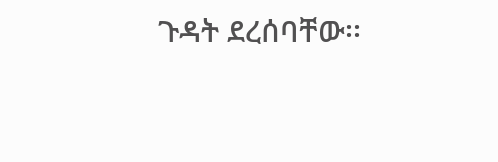ጉዳት ደረሰባቸው፡፡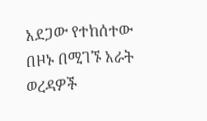አደጋው የተከሰተው በዞኑ በሚገኙ አራት ወረዳዎች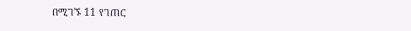በሚገኙ 11 የገጠር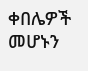ቀበሌዎች መሆኑን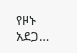የዞኑ አደጋ…